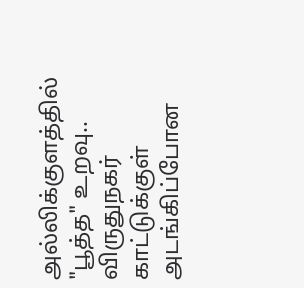அல்லிக்குளத்தில் "பூத்த" உறவு.. விருதுநகர் காட்டுக்குள் அடங்கிப்போன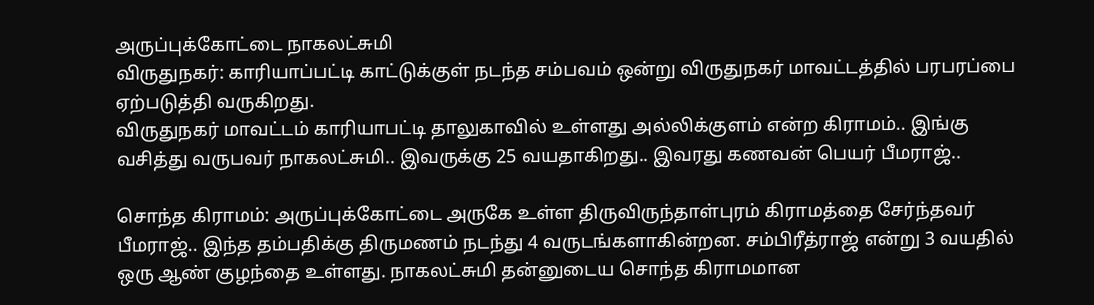அருப்புக்கோட்டை நாகலட்சுமி
விருதுநகர்: காரியாப்பட்டி காட்டுக்குள் நடந்த சம்பவம் ஒன்று விருதுநகர் மாவட்டத்தில் பரபரப்பை ஏற்படுத்தி வருகிறது.
விருதுநகர் மாவட்டம் காரியாபட்டி தாலுகாவில் உள்ளது அல்லிக்குளம் என்ற கிராமம்.. இங்கு வசித்து வருபவர் நாகலட்சுமி.. இவருக்கு 25 வயதாகிறது.. இவரது கணவன் பெயர் பீமராஜ்..

சொந்த கிராமம்: அருப்புக்கோட்டை அருகே உள்ள திருவிருந்தாள்புரம் கிராமத்தை சேர்ந்தவர் பீமராஜ்.. இந்த தம்பதிக்கு திருமணம் நடந்து 4 வருடங்களாகின்றன. சம்பிரீத்ராஜ் என்று 3 வயதில் ஒரு ஆண் குழந்தை உள்ளது. நாகலட்சுமி தன்னுடைய சொந்த கிராமமான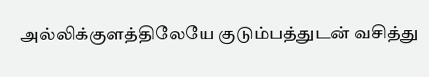அல்லிக்குளத்திலேயே குடும்பத்துடன் வசித்து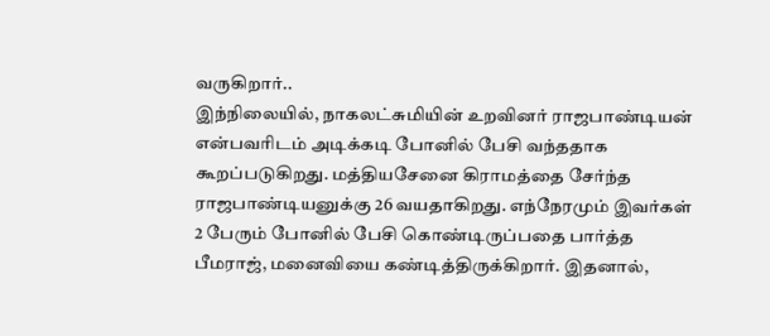வருகிறார்..
இந்நிலையில், நாகலட்சுமியின் உறவினர் ராஜபாண்டியன் என்பவரிடம் அடிக்கடி போனில் பேசி வந்ததாக கூறப்படுகிறது. மத்தியசேனை கிராமத்தை சேர்ந்த ராஜபாண்டியனுக்கு 26 வயதாகிறது. எந்நேரமும் இவர்கள் 2 பேரும் போனில் பேசி கொண்டிருப்பதை பார்த்த பீமராஜ், மனைவியை கண்டித்திருக்கிறார். இதனால்,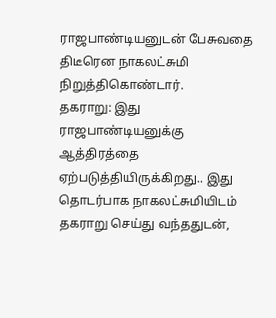ராஜபாண்டியனுடன் பேசுவதை திடீரென நாகலட்சுமி நிறுத்திகொண்டார்.
தகராறு: இது ராஜபாண்டியனுக்கு ஆத்திரத்தை ஏற்படுத்தியிருக்கிறது.. இது தொடர்பாக நாகலட்சுமியிடம் தகராறு செய்து வந்ததுடன்,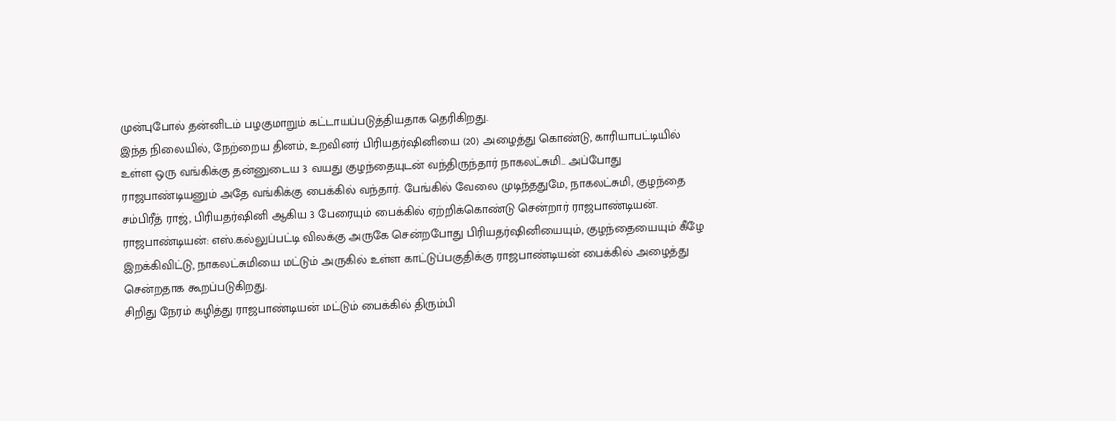முன்புபோல் தன்னிடம் பழகுமாறும் கட்டாயப்படுத்தியதாக தெரிகிறது.
இந்த நிலையில், நேற்றைய தினம், உறவினர் பிரியதர்ஷினியை (20) அழைத்து கொண்டு, காரியாபட்டியில் உள்ள ஒரு வங்கிக்கு தன்னுடைய 3 வயது குழந்தையுடன் வந்திருந்தார் நாகலட்சுமி.. அப்போது ராஜபாண்டியனும் அதே வங்கிக்கு பைக்கில் வந்தார். பேங்கில் வேலை முடிந்ததுமே, நாகலட்சுமி, குழந்தை சம்பிரீத் ராஜ், பிரியதர்ஷினி ஆகிய 3 பேரையும் பைக்கில் ஏற்றிக்கொண்டு சென்றார் ராஜபாண்டியன்.
ராஜபாண்டியன்: எஸ்.கல்லுப்பட்டி விலக்கு அருகே சென்றபோது பிரியதர்ஷினியையும், குழந்தையையும் கீழே இறக்கிவிட்டு, நாகலட்சுமியை மட்டும் அருகில் உள்ள காட்டுப்பகுதிக்கு ராஜபாண்டியன் பைக்கில் அழைத்து சென்றதாக கூறப்படுகிறது.
சிறிது நேரம் கழித்து ராஜபாண்டியன் மட்டும் பைக்கில் திரும்பி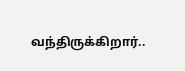வந்திருக்கிறார்..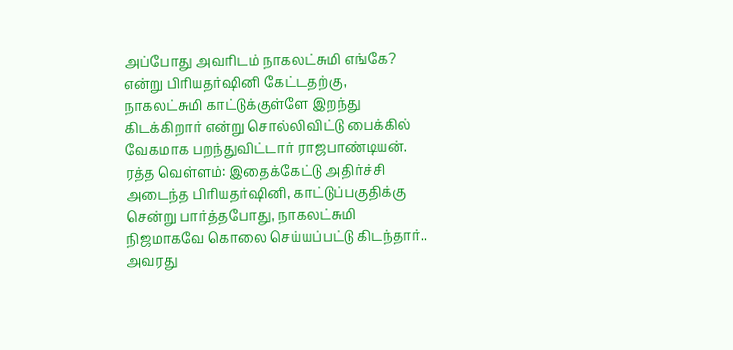அப்போது அவரிடம் நாகலட்சுமி எங்கே? என்று பிரியதர்ஷினி கேட்டதற்கு, நாகலட்சுமி காட்டுக்குள்ளே இறந்து கிடக்கிறார் என்று சொல்லிவிட்டு பைக்கில் வேகமாக பறந்துவிட்டார் ராஜபாண்டியன்.
ரத்த வெள்ளம்: இதைக்கேட்டு அதிர்ச்சி அடைந்த பிரியதர்ஷினி, காட்டுப்பகுதிக்கு சென்று பார்த்தபோது, நாகலட்சுமி நிஜமாகவே கொலை செய்யப்பட்டு கிடந்தார்.. அவரது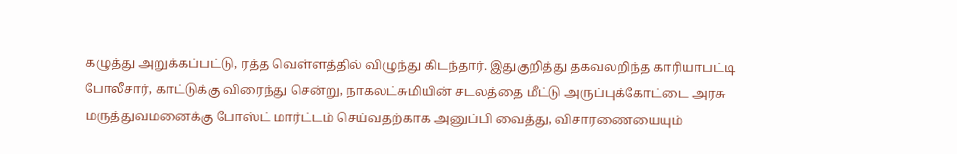கழுத்து அறுக்கப்பட்டு, ரத்த வெள்ளத்தில் விழுந்து கிடந்தார். இதுகுறித்து தகவலறிந்த காரியாபட்டி போலீசார், காட்டுக்கு விரைந்து சென்று, நாகலட்சுமியின் சடலத்தை மீட்டு அருப்புக்கோட்டை அரசு மருத்துவமனைக்கு போஸ்ட் மார்ட்டம் செய்வதற்காக அனுப்பி வைத்து, விசாரணையையும்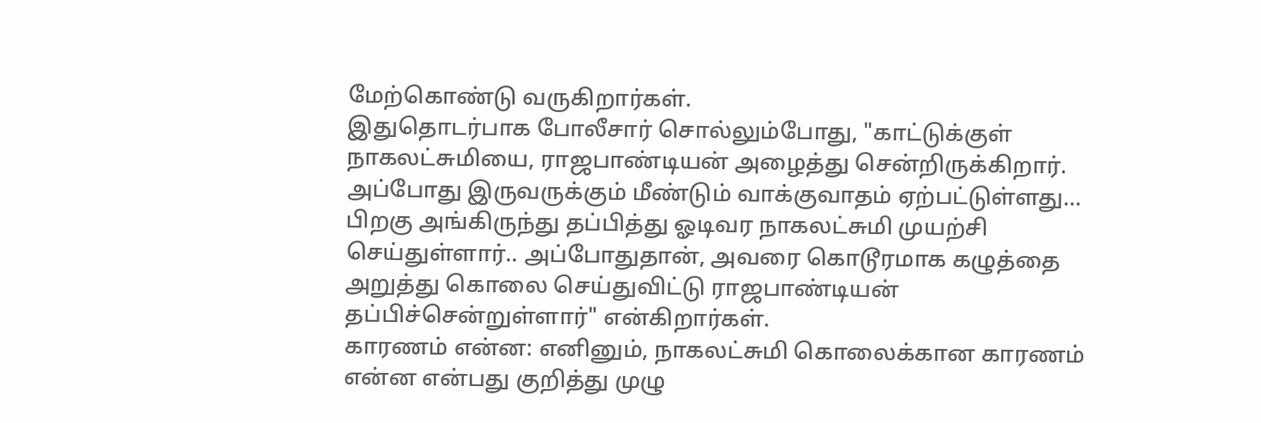மேற்கொண்டு வருகிறார்கள்.
இதுதொடர்பாக போலீசார் சொல்லும்போது, "காட்டுக்குள் நாகலட்சுமியை, ராஜபாண்டியன் அழைத்து சென்றிருக்கிறார். அப்போது இருவருக்கும் மீண்டும் வாக்குவாதம் ஏற்பட்டுள்ளது... பிறகு அங்கிருந்து தப்பித்து ஓடிவர நாகலட்சுமி முயற்சி செய்துள்ளார்.. அப்போதுதான், அவரை கொடூரமாக கழுத்தை அறுத்து கொலை செய்துவிட்டு ராஜபாண்டியன் தப்பிச்சென்றுள்ளார்" என்கிறார்கள்.
காரணம் என்ன: எனினும், நாகலட்சுமி கொலைக்கான காரணம் என்ன என்பது குறித்து முழு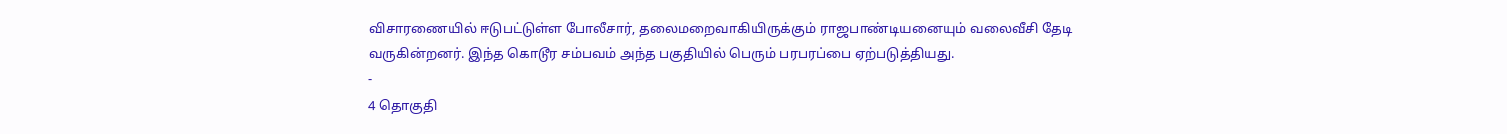விசாரணையில் ஈடுபட்டுள்ள போலீசார், தலைமறைவாகியிருக்கும் ராஜபாண்டியனையும் வலைவீசி தேடி வருகின்றனர். இந்த கொடூர சம்பவம் அந்த பகுதியில் பெரும் பரபரப்பை ஏற்படுத்தியது.
-
4 தொகுதி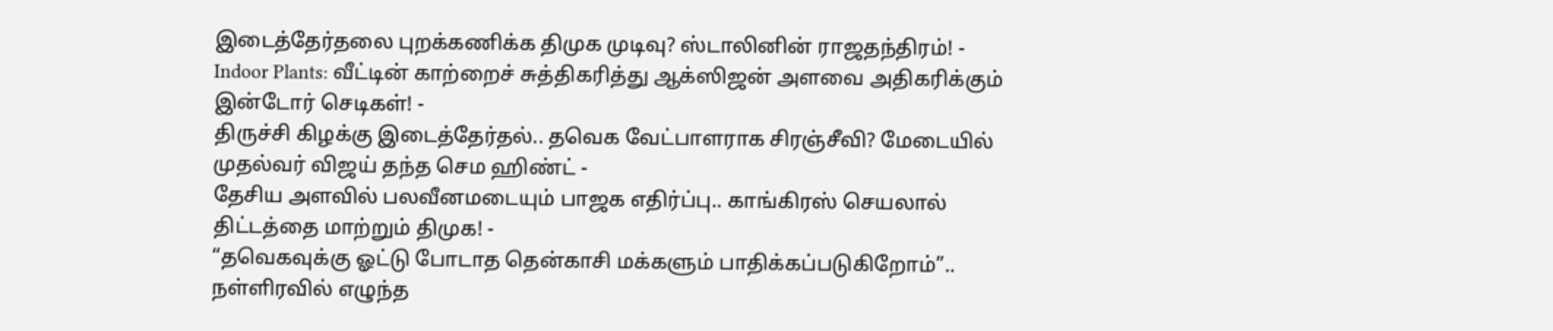இடைத்தேர்தலை புறக்கணிக்க திமுக முடிவு? ஸ்டாலினின் ராஜதந்திரம்! -
Indoor Plants: வீட்டின் காற்றைச் சுத்திகரித்து ஆக்ஸிஜன் அளவை அதிகரிக்கும் இன்டோர் செடிகள்! -
திருச்சி கிழக்கு இடைத்தேர்தல்.. தவெக வேட்பாளராக சிரஞ்சீவி? மேடையில் முதல்வர் விஜய் தந்த செம ஹிண்ட் -
தேசிய அளவில் பலவீனமடையும் பாஜக எதிர்ப்பு.. காங்கிரஸ் செயலால் திட்டத்தை மாற்றும் திமுக! -
“தவெகவுக்கு ஓட்டு போடாத தென்காசி மக்களும் பாதிக்கப்படுகிறோம்”.. நள்ளிரவில் எழுந்த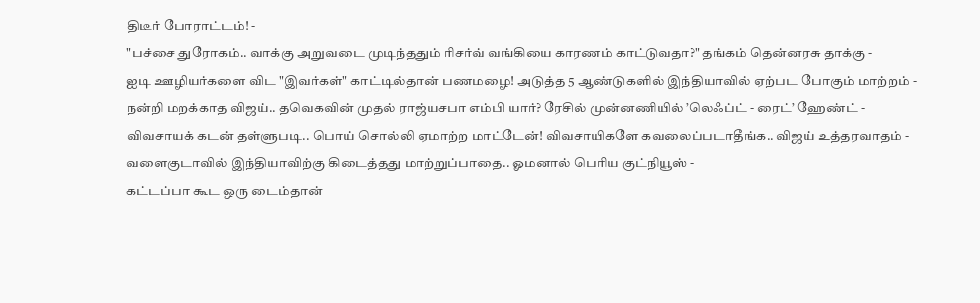திடீர் போராட்டம்! -
"பச்சை துரோகம்.. வாக்கு அறுவடை முடிந்ததும் ரிசர்வ் வங்கியை காரணம் காட்டுவதா?" தங்கம் தென்னரசு தாக்கு -
ஐடி ஊழியர்களை விட "இவர்கள்" காட்டில்தான் பணமழை! அடுத்த 5 ஆண்டுகளில் இந்தியாவில் ஏற்பட போகும் மாற்றம் -
நன்றி மறக்காத விஜய்.. தவெகவின் முதல் ராஜ்யசபா எம்பி யார்? ரேசில் முன்னணியில் ’லெஃப்ட் - ரைட்’ ஹேண்ட் -
விவசாயக் கடன் தள்ளுபடி.. பொய் சொல்லி ஏமாற்ற மாட்டேன்! விவசாயிகளே கவலைப்படாதீங்க.. விஜய் உத்தரவாதம் -
வளைகுடாவில் இந்தியாவிற்கு கிடைத்தது மாற்றுப்பாதை.. ஓமனால் பெரிய குட்நியூஸ் -
கட்டப்பா கூட ஒரு டைம்தான்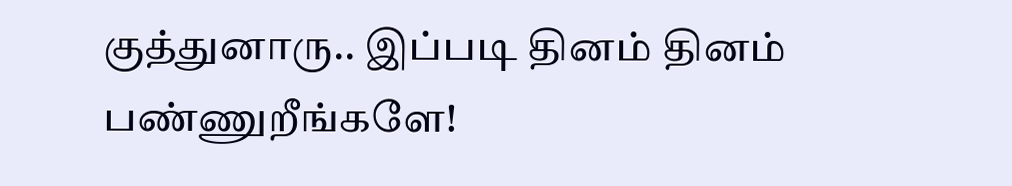குத்துனாரு.. இப்படி தினம் தினம் பண்ணுறீங்களே!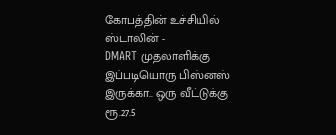கோபத்தின் உச்சியில் ஸ்டாலின் -
DMART முதலாளிக்கு இப்படியொரு பிஸ்னஸ் இருக்கா.. ஒரு வீட்டுக்கு ரூ.27.5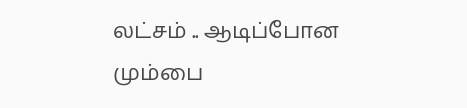லட்சம் .. ஆடிப்போன மும்பை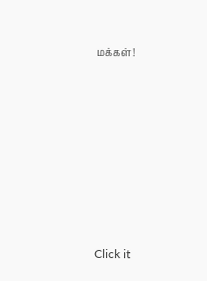மக்கள்!












Click it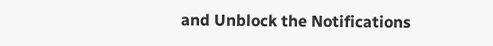and Unblock the Notifications